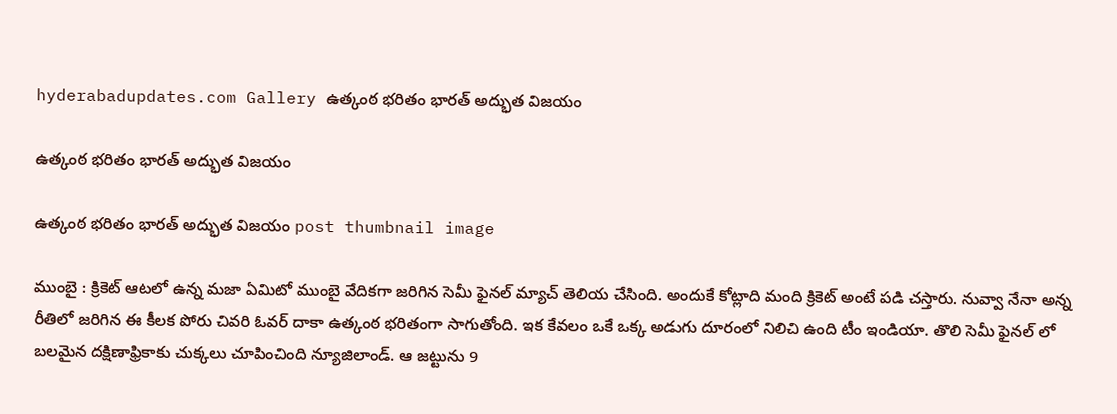hyderabadupdates.com Gallery ఉత్కంఠ భ‌రితం భార‌త్ అద్భుత విజ‌యం

ఉత్కంఠ భ‌రితం భార‌త్ అద్భుత విజ‌యం

ఉత్కంఠ భ‌రితం భార‌త్ అద్భుత విజ‌యం post thumbnail image

ముంబై : క్రికెట్ ఆట‌లో ఉన్న మ‌జా ఏమిటో ముంబై వేదిక‌గా జ‌రిగిన సెమీ ఫైన‌ల్ మ్యాచ్ తెలియ చేసింది. అందుకే కోట్లాది మంది క్రికెట్ అంటే ప‌డి చ‌స్తారు. నువ్వా నేనా అన్న రీతిలో జ‌రిగిన ఈ కీల‌క పోరు చివ‌రి ఓవ‌ర్ దాకా ఉత్కంఠ భ‌రితంగా సాగుతోంది. ఇక కేవ‌లం ఒకే ఒక్క అడుగు దూరంలో నిలిచి ఉంది టీం ఇండియా. తొలి సెమీ ఫైన‌ల్ లో బ‌ల‌మైన ద‌క్షిణాఫ్రికాకు చుక్క‌లు చూపించింది న్యూజిలాండ్. ఆ జ‌ట్టును 9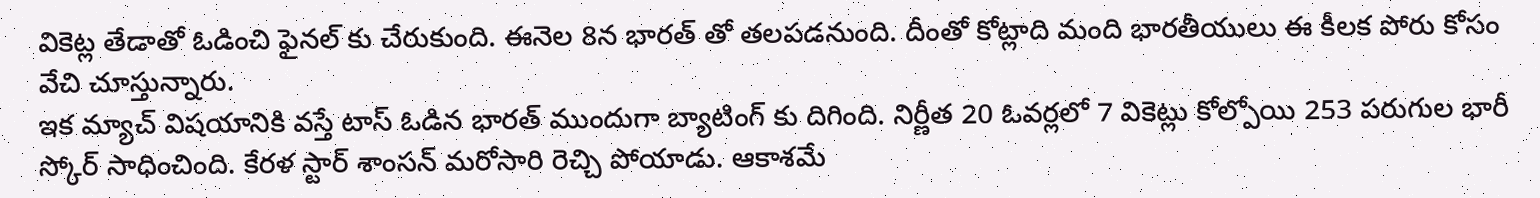వికెట్ల తేడాతో ఓడించి ఫైన‌ల్ కు చేరుకుంది. ఈనెల 8న భార‌త్ తో త‌ల‌ప‌డ‌నుంది. దీంతో కోట్లాది మంది భార‌తీయులు ఈ కీల‌క పోరు కోసం వేచి చూస్తున్నారు.
ఇక మ్యాచ్ విష‌యానికి వ‌స్తే టాస్ ఓడిన భార‌త్ ముందుగా బ్యాటింగ్ కు దిగింది. నిర్ణీత 20 ఓవ‌ర్ల‌లో 7 వికెట్లు కోల్పోయి 253 ప‌రుగుల భారీ స్కోర్ సాధించింది. కేర‌ళ స్టార్ శాంస‌న్ మ‌రోసారి రెచ్చి పోయాడు. ఆకాశ‌మే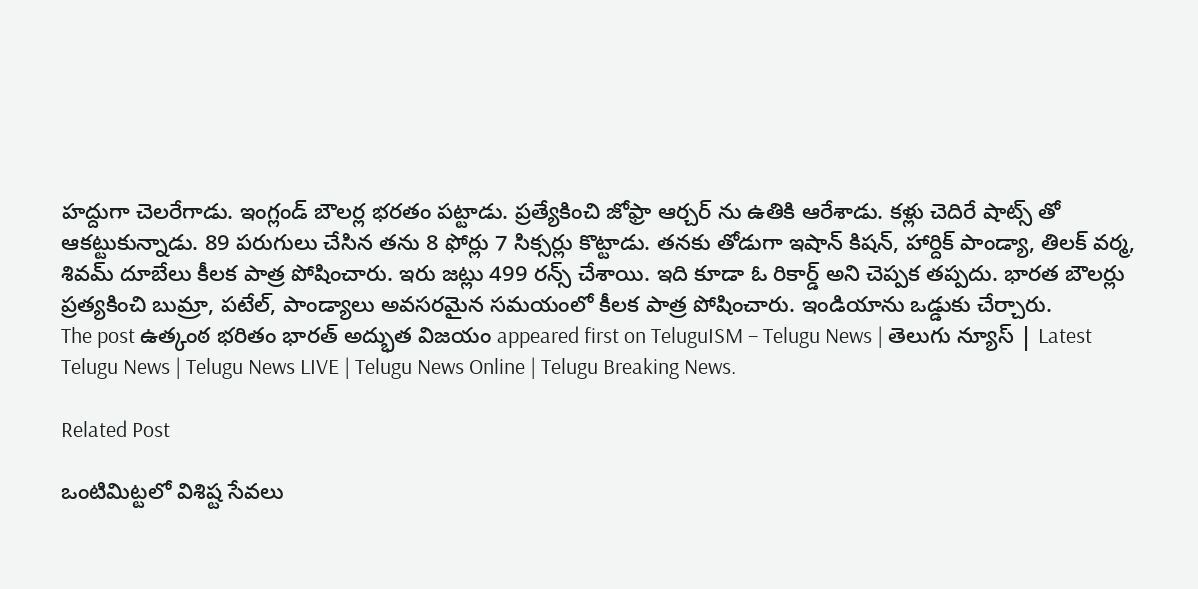హ‌ద్దుగా చెల‌రేగాడు. ఇంగ్లండ్ బౌల‌ర్ల భ‌ర‌తం ప‌ట్టాడు. ప్ర‌త్యేకించి జోఫ్రా ఆర్చ‌ర్ ను ఉతికి ఆరేశాడు. క‌ళ్లు చెదిరే షాట్స్ తో ఆకట్టుకున్నాడు. 89 ప‌రుగులు చేసిన త‌ను 8 ఫోర్లు 7 సిక్స‌ర్లు కొట్టాడు. త‌న‌కు తోడుగా ఇషాన్ కిష‌న్, హార్దిక్ పాండ్యా, తిల‌క్ వ‌ర్మ‌, శివ‌మ్ దూబేలు కీల‌క పాత్ర పోషించారు. ఇరు జ‌ట్లు 499 ర‌న్స్ చేశాయి. ఇది కూడా ఓ రికార్డ్ అని చెప్ప‌క త‌ప్ప‌దు. భార‌త బౌల‌ర్లు ప్ర‌త్య‌కించి బుమ్రా, ప‌టేల్, పాండ్యాలు అవ‌స‌ర‌మైన స‌మ‌యంలో కీల‌క పాత్ర పోషించారు. ఇండియాను ఒడ్డుకు చేర్చారు.
The post ఉత్కంఠ భ‌రితం భార‌త్ అద్భుత విజ‌యం appeared first on TeluguISM – Telugu News | తెలుగు న్యూస్ | Latest Telugu News | Telugu News LIVE | Telugu News Online | Telugu Breaking News.

Related Post

ఒంటిమిట్ట‌లో విశిష్ట సేవ‌లు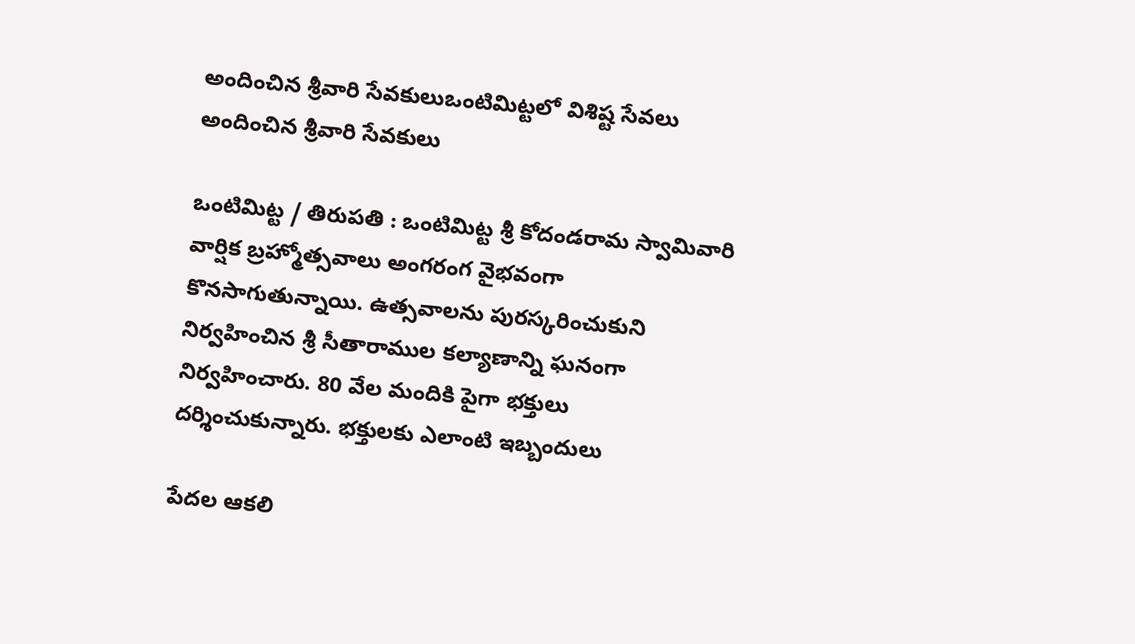అందించిన శ్రీ‌వారి సేవకులుఒంటిమిట్ట‌లో విశిష్ట సేవ‌లు అందించిన శ్రీ‌వారి సేవకులు

ఒంటిమిట్ట / తిరుపతి : ఒంటిమిట్ట శ్రీ కోదండరామ స్వామివారి వార్షిక బ్రహ్మోత్సవాలు అంగ‌రంగ వైభ‌వంగా కొన‌సాగుతున్నాయి. ఉత్స‌వాల‌ను పుర‌స్క‌రించుకుని నిర్వహించిన శ్రీ సీతారాముల కల్యాణాన్ని ఘ‌నంగా నిర్వ‌హించారు. 80 వేల మందికి పైగా భ‌క్తులు ద‌ర్శించుకున్నారు. భ‌క్తుల‌కు ఎలాంటి ఇబ్బందులు

పేద‌ల ఆకలి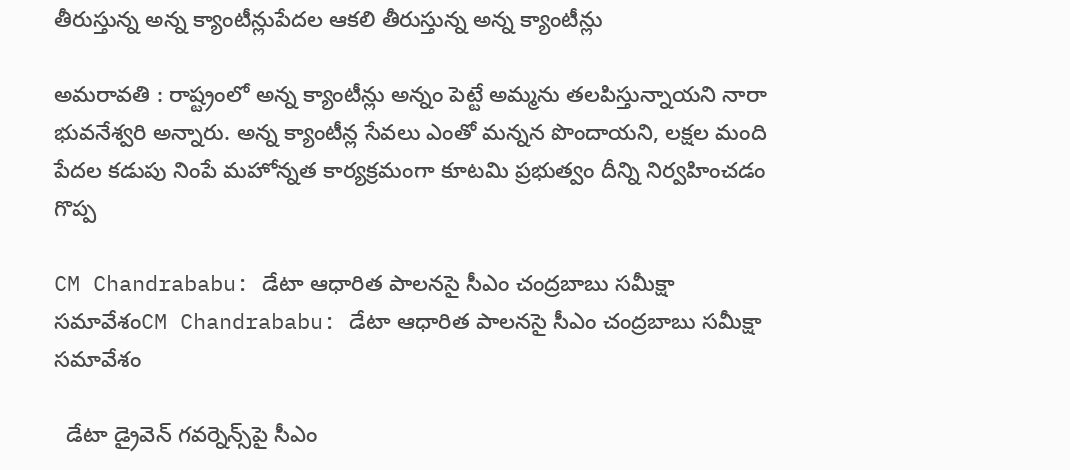తీరుస్తున్న అన్న క్యాంటీన్లుపేద‌ల ఆకలి తీరుస్తున్న అన్న క్యాంటీన్లు

అమరావతి : రాష్ట్రంలో అన్న క్యాంటీన్లు అన్నం పెట్టే అమ్మను తలపిస్తున్నాయని నారా భువనేశ్వరి అన్నారు. అన్న క్యాంటీన్ల సేవలు ఎంతో మన్నన పొందాయని, లక్షల మంది పేదల కడుపు నింపే మహోన్నత కార్యక్రమంగా కూటమి ప్రభుత్వం దీన్ని నిర్వహించడం గొప్ప

CM Chandrababu: డేటా ఆధారిత పాలనసై సీఎం చంద్రబాబు సమీక్షా సమావేశంCM Chandrababu: డేటా ఆధారిత పాలనసై సీఎం చంద్రబాబు సమీక్షా సమావేశం

  డేటా డ్రైవెన్‌ గవర్నెన్స్‌పై సీఎం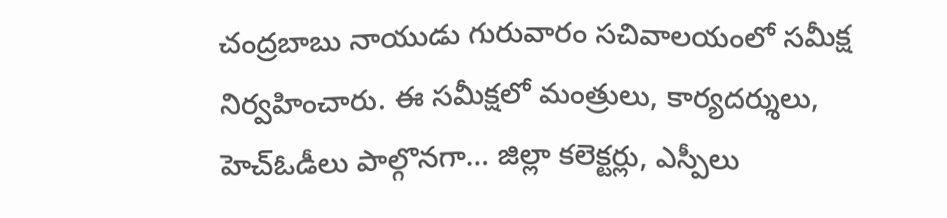చంద్రబాబు నాయుడు గురువారం సచివాలయంలో సమీక్ష నిర్వహించారు. ఈ సమీక్షలో మంత్రులు, కార్యదర్శులు, హెచ్ఓడీలు పాల్గొనగా… జిల్లా కలెక్టర్లు, ఎస్పీలు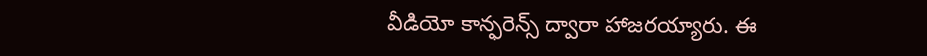వీడియో కాన్ఫరెన్స్‌ ద్వారా హాజరయ్యారు. ఈ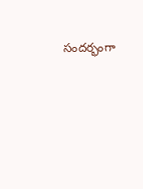సందర్భంగా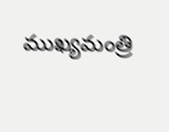ముఖ్యమంత్రి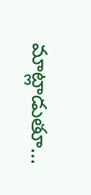మాట్లాడుతూ…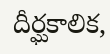దీర్ఘకాలిక,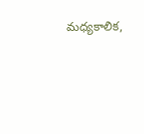మధ్యకాలిక,